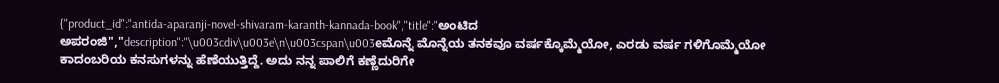{"product_id":"antida-aparanji-novel-shivaram-karanth-kannada-book","title":"ಅಂಟಿದ ಅಪರಂಜಿ","description":"\u003cdiv\u003e\n\u003cspan\u003eಮೊನ್ನೆ ಮೊನ್ನೆಯ ತನಕವೂ ವರ್ಷಕ್ಕೊಮ್ಮೆಯೋ, ಎರಡು ವರ್ಷ ಗಳಿಗೊಮ್ಮೆಯೋ ಕಾದಂಬರಿಯ ಕನಸುಗಳನ್ನು ಹೆಣೆಯುತ್ತಿದ್ದೆ. ಅದು ನನ್ನ ಪಾಲಿಗೆ ಕಣ್ಣೆದುರಿಗೇ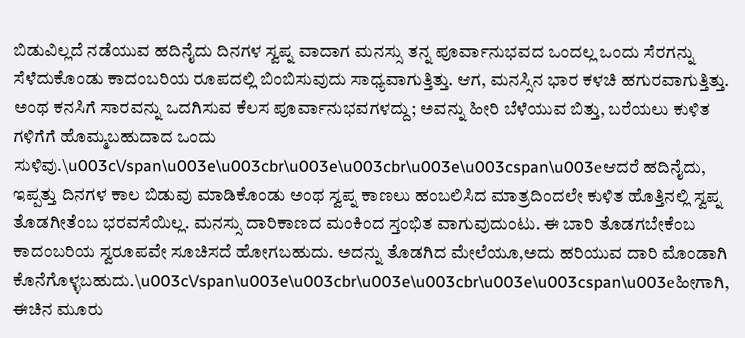ಬಿಡುವಿಲ್ಲದೆ ನಡೆಯುವ ಹದಿನೈದು ದಿನಗಳ ಸ್ವಪ್ನ ವಾದಾಗ ಮನಸ್ಸು ತನ್ನ ಪೂರ್ವಾನುಭವದ ಒಂದಲ್ಲ ಒಂದು ಸೆರಗನ್ನು ಸೆಳೆದುಕೊಂಡು ಕಾದಂಬರಿಯ ರೂಪದಲ್ಲಿ ಬಿಂಬಿಸುವುದು ಸಾಧ್ಯವಾಗುತ್ತಿತ್ತು. ಆಗ, ಮನಸ್ಸಿನ ಭಾರ ಕಳಚಿ ಹಗುರವಾಗುತ್ತಿತ್ತು. ಅಂಥ ಕನಸಿಗೆ ಸಾರವನ್ನು ಒದಗಿಸುವ ಕೆಲಸ ಪೂರ್ವಾನುಭವಗಳದ್ದು; ಅವನ್ನು ಹೀರಿ ಬೆಳೆಯುವ ಬಿತ್ತು, ಬರೆಯಲು ಕುಳಿತ ಗಳಿಗೆಗೆ ಹೊಮ್ಮಬಹುದಾದ ಒಂದು ಸುಳಿವು.\u003c\/span\u003e\u003cbr\u003e\u003cbr\u003e\u003cspan\u003eಆದರೆ ಹದಿನೈದು, ಇಪ್ಪತ್ತು ದಿನಗಳ ಕಾಲ ಬಿಡುವು ಮಾಡಿಕೊಂಡು ಅಂಥ ಸ್ವಪ್ನ ಕಾಣಲು ಹಂಬಲಿಸಿದ ಮಾತ್ರದಿಂದಲೇ ಕುಳಿತ ಹೊತ್ತಿನಲ್ಲಿ ಸ್ವಪ್ನ ತೊಡಗೀತೆಂಬ ಭರವಸೆಯಿಲ್ಲ. ಮನಸ್ಸು ದಾರಿಕಾಣದ ಮಂಕಿಂದ ಸ್ತಂಭಿತ ವಾಗುವುದುಂಟು. ಈ ಬಾರಿ ತೊಡಗಬೇಕೆಂಬ ಕಾದಂಬರಿಯ ಸ್ವರೂಪವೇ ಸೂಚಿಸದೆ ಹೋಗಬಹುದು. ಅದನ್ನು ತೊಡಗಿದ ಮೇಲೆಯೂ,ಅದು ಹರಿಯುವ ದಾರಿ ಮೊಂಡಾಗಿ ಕೊನೆಗೊಳ್ಳಬಹುದು.\u003c\/span\u003e\u003cbr\u003e\u003cbr\u003e\u003cspan\u003eಹೀಗಾಗಿ, ಈಚಿನ ಮೂರು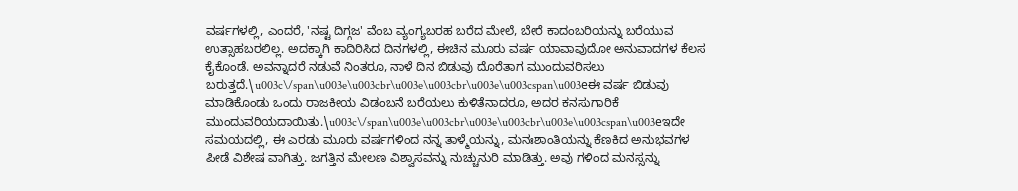ವರ್ಷಗಳಲ್ಲಿ, ಎಂದರೆ, 'ನಷ್ಟ ದಿಗ್ಗಜ' ವೆಂಬ ವ್ಯಂಗ್ಯಬರಹ ಬರೆದ ಮೇಲೆ, ಬೇರೆ ಕಾದಂಬರಿಯನ್ನು ಬರೆಯುವ ಉತ್ಸಾಹಬರಲಿಲ್ಲ. ಅದಕ್ಕಾಗಿ ಕಾದಿರಿಸಿದ ದಿನಗಳಲ್ಲಿ, ಈಚಿನ ಮೂರು ವರ್ಷ ಯಾವಾವುದೋ ಅನುವಾದಗಳ ಕೆಲಸ ಕೈಕೊಂಡೆ. ಅವನ್ನಾದರೆ ನಡುವೆ ನಿಂತರೂ, ನಾಳೆ ದಿನ ಬಿಡುವು ದೊರೆತಾಗ ಮುಂದುವರಿಸಲು ಬರುತ್ತದೆ.\u003c\/span\u003e\u003cbr\u003e\u003cbr\u003e\u003cspan\u003eಈ ವರ್ಷ ಬಿಡುವು ಮಾಡಿಕೊಂಡು ಒಂದು ರಾಜಕೀಯ ವಿಡಂಬನೆ ಬರೆಯಲು ಕುಳಿತೆನಾದರೂ, ಅದರ ಕನಸುಗಾರಿಕೆ ಮುಂದುವರಿಯದಾಯಿತು.\u003c\/span\u003e\u003cbr\u003e\u003cbr\u003e\u003cspan\u003eಇದೇ ಸಮಯದಲ್ಲಿ, ಈ ಎರಡು ಮೂರು ವರ್ಷಗಳಿಂದ ನನ್ನ ತಾಳ್ಮೆಯನ್ನು, ಮನಃಶಾಂತಿಯನ್ನು ಕೆಣಕಿದ ಅನುಭವಗಳ ಪೀಡೆ ವಿಶೇಷ ವಾಗಿತ್ತು. ಜಗತ್ತಿನ ಮೇಲಣ ವಿಶ್ವಾಸವನ್ನು ನುಚ್ಚುನುರಿ ಮಾಡಿತ್ತು. ಅವು ಗಳಿಂದ ಮನಸ್ಸನ್ನು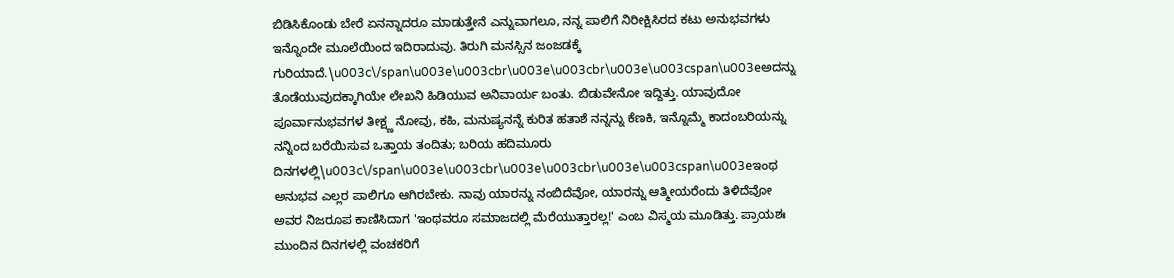ಬಿಡಿಸಿಕೊಂಡು ಬೇರೆ ಏನನ್ನಾದರೂ ಮಾಡುತ್ತೇನೆ ಎನ್ನುವಾಗಲೂ, ನನ್ನ ಪಾಲಿಗೆ ನಿರೀಕ್ಷಿಸಿರದ ಕಟು ಅನುಭವಗಳು ಇನ್ನೊಂದೇ ಮೂಲೆಯಿಂದ ಇದಿರಾದುವು. ತಿರುಗಿ ಮನಸ್ಸಿನ ಜಂಜಡಕ್ಕೆ ಗುರಿಯಾದೆ.\u003c\/span\u003e\u003cbr\u003e\u003cbr\u003e\u003cspan\u003eಅದನ್ನು ತೊಡೆಯುವುದಕ್ಕಾಗಿಯೇ ಲೇಖನಿ ಹಿಡಿಯುವ ಅನಿವಾರ್ಯ ಬಂತು. ಬಿಡುವೇನೋ ಇದ್ದಿತ್ತು. ಯಾವುದೋ ಪೂರ್ವಾನುಭವಗಳ ತೀಕ್ಷ್ಣ ನೋವು, ಕಹಿ, ಮನುಷ್ಯನನ್ನೆ ಕುರಿತ ಹತಾಶೆ ನನ್ನನ್ನು ಕೆಣಕಿ, ಇನ್ನೊಮ್ಮೆ ಕಾದಂಬರಿಯನ್ನು ನನ್ನಿಂದ ಬರೆಯಿಸುವ ಒತ್ತಾಯ ತಂದಿತು; ಬರಿಯ ಹದಿಮೂರು ದಿನಗಳಲ್ಲಿ\u003c\/span\u003e\u003cbr\u003e\u003cbr\u003e\u003cspan\u003eಇಂಥ ಅನುಭವ ಎಲ್ಲರ ಪಾಲಿಗೂ ಆಗಿರಬೇಕು. ನಾವು ಯಾರನ್ನು ನಂಬಿದೆವೋ, ಯಾರನ್ನು ಆತ್ಮೀಯರೆಂದು ತಿಳಿದೆವೋ ಅವರ ನಿಜರೂಪ ಕಾಣಿಸಿದಾಗ 'ಇಂಥವರೂ ಸಮಾಜದಲ್ಲಿ ಮೆರೆಯುತ್ತಾರಲ್ಲ!' ಎಂಬ ವಿಸ್ಮಯ ಮೂಡಿತ್ತು. ಪ್ರಾಯಶಃ ಮುಂದಿನ ದಿನಗಳಲ್ಲಿ ವಂಚಕರಿಗೆ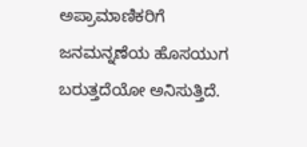ಅಪ್ರಾಮಾಣಿಕರಿಗೆ ಜನಮನ್ನಣೆಯ ಹೊಸಯುಗ ಬರುತ್ತದೆಯೋ ಅನಿಸುತ್ತಿದೆ.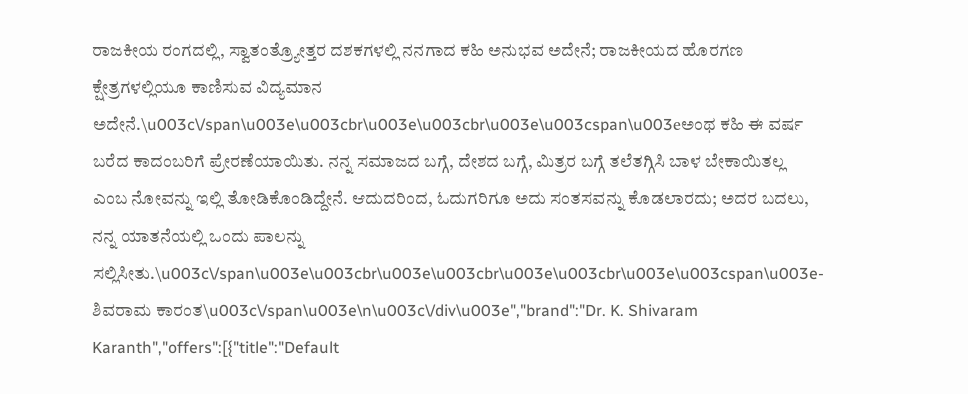ರಾಜಕೀಯ ರಂಗದಲ್ಲಿ, ಸ್ವಾತಂತ್ರ್ಯೋತ್ತರ ದಶಕಗಳಲ್ಲಿ ನನಗಾದ ಕಹಿ ಅನುಭವ ಅದೇನೆ; ರಾಜಕೀಯದ ಹೊರಗಣ ಕ್ಷೇತ್ರಗಳಲ್ಲಿಯೂ ಕಾಣಿಸುವ ವಿದ್ಯಮಾನ ಅದೇನೆ.\u003c\/span\u003e\u003cbr\u003e\u003cbr\u003e\u003cspan\u003eಅಂಥ ಕಹಿ ಈ ವರ್ಷ ಬರೆದ ಕಾದಂಬರಿಗೆ ಪ್ರೇರಣೆಯಾಯಿತು. ನನ್ನ ಸಮಾಜದ ಬಗ್ಗೆ, ದೇಶದ ಬಗ್ಗೆ, ಮಿತ್ರರ ಬಗ್ಗೆ ತಲೆತಗ್ಗಿಸಿ ಬಾಳ ಬೇಕಾಯಿತಲ್ಲ ಎಂಬ ನೋವನ್ನು ಇಲ್ಲಿ ತೋಡಿಕೊಂಡಿದ್ದೇನೆ. ಆದುದರಿಂದ, ಓದುಗರಿಗೂ ಅದು ಸಂತಸವನ್ನು ಕೊಡಲಾರದು; ಅದರ ಬದಲು, ನನ್ನ ಯಾತನೆಯಲ್ಲಿ ಒಂದು ಪಾಲನ್ನು ಸಲ್ಲಿಸೀತು.\u003c\/span\u003e\u003cbr\u003e\u003cbr\u003e\u003cbr\u003e\u003cspan\u003e- ಶಿವರಾಮ ಕಾರಂತ\u003c\/span\u003e\n\u003c\/div\u003e","brand":"Dr. K. Shivaram Karanth","offers":[{"title":"Default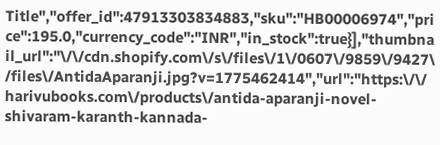Title","offer_id":47913303834883,"sku":"HB00006974","price":195.0,"currency_code":"INR","in_stock":true}],"thumbnail_url":"\/\/cdn.shopify.com\/s\/files\/1\/0607\/9859\/9427\/files\/AntidaAparanji.jpg?v=1775462414","url":"https:\/\/harivubooks.com\/products\/antida-aparanji-novel-shivaram-karanth-kannada-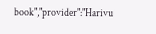book","provider":"Harivu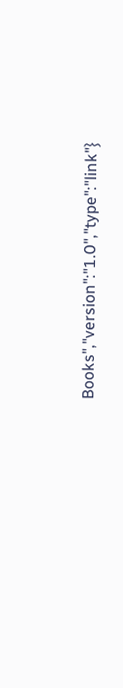Books","version":"1.0","type":"link"}